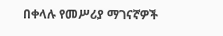በቀላሉ የመሥሪያ ማገናኛዎች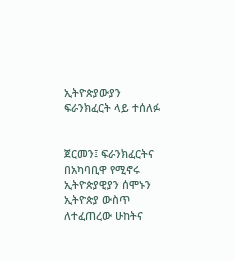ኢትዮጵያውያን ፍራንክፈርት ላይ ተሰለፉ


ጀርመን፤ ፍራንክፈርትና በአካባቢዋ የሚኖሩ ኢትዮጵያዊያን ሰሞኑን ኢትዮጵያ ውስጥ ለተፈጠረው ሁከትና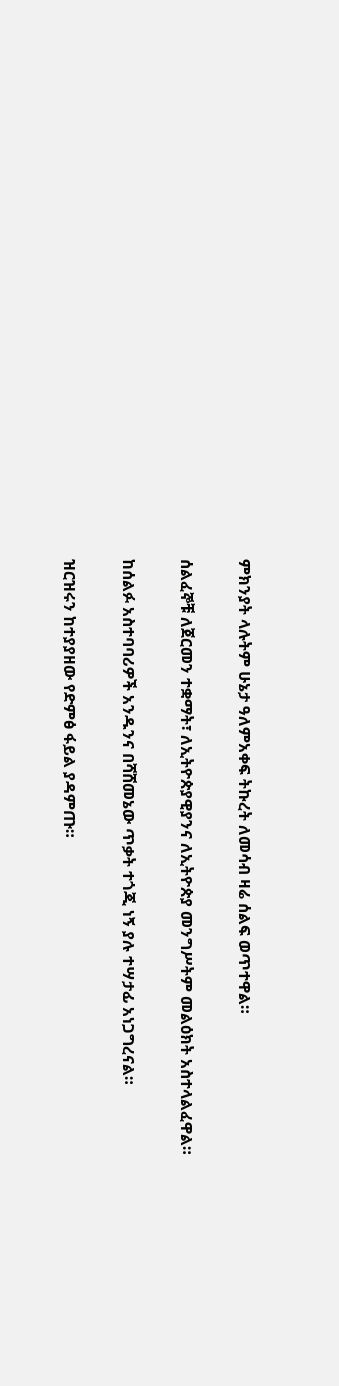ምክንያት ላሉትም ሁኔታ ዓለምአቀፍ ትኩረት ለመሳብ ዛሬ ሰልፍ ወጥተዋል።

ሰልፈኞቹ ለጀርመን ተቋማት፣ ለኢትዮጵያዊያንና ለኢትዮጵያ መንግሥትም መልዕክት አስተላልፈዋል።

ከሰልፉ አስተባባሪዎች አንዱንና በሻሸመኔው ጥቃት ተጎጂ ነኝ ያሉ ተሣታፊ አነጋግረናል።

ዝርዝሩን ከተያያዘው የድምፅ ፋይል ያዳምጡ።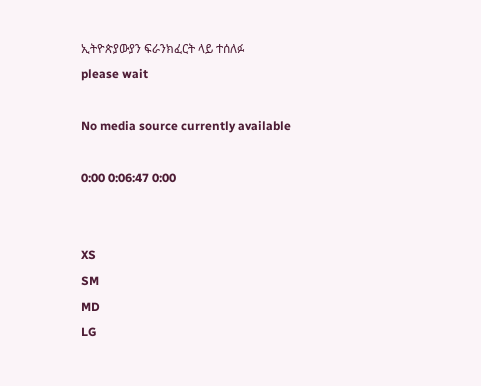ኢትዮጵያውያን ፍራንክፈርት ላይ ተሰለፉ
please wait

No media source currently available

0:00 0:06:47 0:00


XS
SM
MD
LG